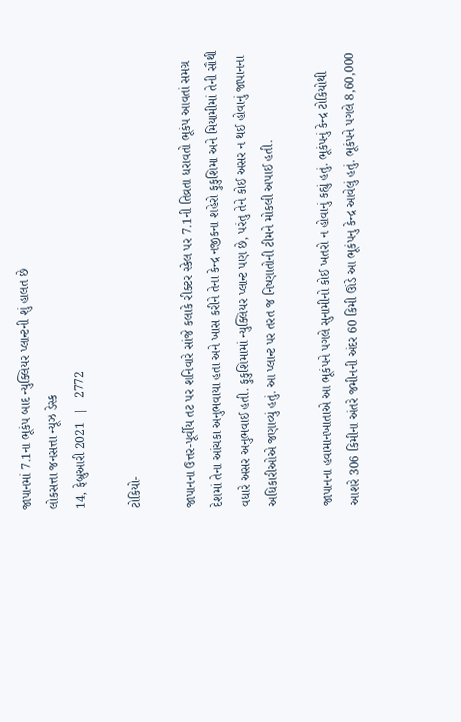જાપાનમાં 7.1ના ભૂકંપ બાદ ન્યુક્લિયર પ્લાન્ટની શું હાલત છે
લોકસત્તા જનસત્તા ન્યૂઝ ડેસ્ક
14, ફેબ્રુઆરી 2021  |   2772

ટોકિયો-

જાપાનના ઉત્તર-પૂર્વીય તટ પર શનિવારે સાંજે કલાકે રીક્ટર સ્કેલ પર 7.1ની તિવ્રતા ધરાવતો ભૂકંપ આવતાં સમગ્ર દેશમાં તેના આંચકા અનુભવાયા હતા અને ખાસ કરીને તેના કેન્દ્ર નજીકના શહેરો ફુકુશિમા અને મિયામીમાં તેની સૌથી વધારે અસર અનુભવાઈ હતી. ફુકુશિમામાં ન્યુક્લિયર પ્લાન્ટ પણ છે, પરંતુ તેને કોઈ અસર ન થઈ હોવાનું જાપાનના અધિકારીઓએ જણાવ્યું હતું. આ પ્લાન્ટ પર તરત જ નિષ્ણાતોની ટીમને મોકલી અપાઈ હતી.

જાપાનના હવામાનખાતાએ આ ભૂકંપને પગલે સુનામીનો કોઈ ખતરો ન હોવાનું કહ્યું હતું. ભૂકંપનું કેન્દ્ર ટોકિયોથી આશરે 306 કિમીના અંતરે જમીનની અંદર 60 કિમી ઊંડે આ ભૂકંપનુ કેન્દ્ર આવેલું હતું. ભૂકંપને પગલે 8,60,000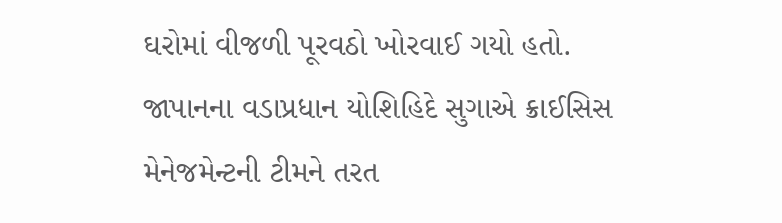ઘરોમાં વીજળી પૂરવઠો ખોરવાઈ ગયો હતો. જાપાનના વડાપ્રધાન યોશિહિદે સુગાએ ક્રાઈસિસ મેનેજમેન્ટની ટીમને તરત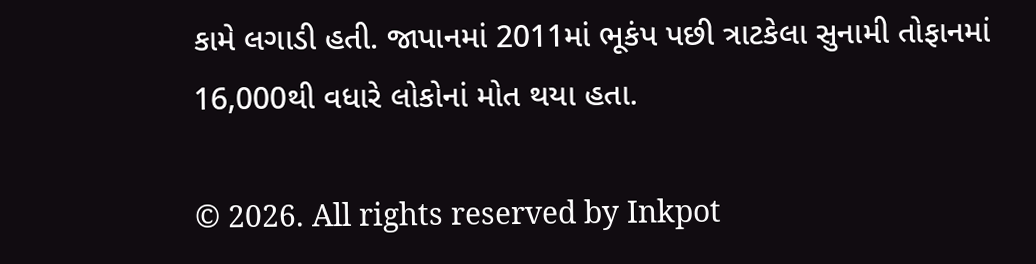કામે લગાડી હતી. જાપાનમાં 2011માં ભૂકંપ પછી ત્રાટકેલા સુનામી તોફાનમાં 16,000થી વધારે લોકોનાં મોત થયા હતા.

© 2026. All rights reserved by Inkpot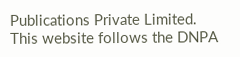Publications Private Limited.
This website follows the DNPA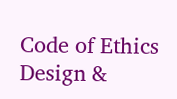Code of Ethics
Design &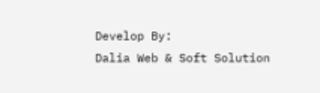Develop By:
Dalia Web & Soft Solution